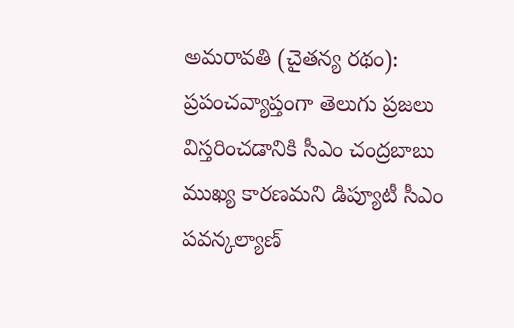అమరావతి (చైతన్య రథం): ప్రపంచవ్యాప్తంగా తెలుగు ప్రజలు విస్తరించడానికి సీఎం చంద్రబాబు ముఖ్య కారణమని డిప్యూటీ సీఎం పవన్కల్యాణ్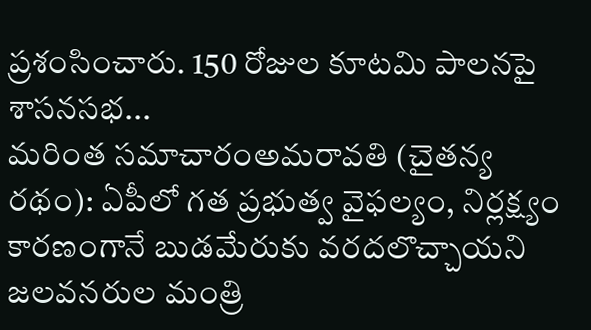ప్రశంసించారు. 150 రోజుల కూటమి పాలనపై శాసనసభ...
మరింత సమాచారంఅమరావతి (చైతన్య రథం): ఏపీలో గత ప్రభుత్వ వైఫల్యం, నిర్లక్ష్యం కారణంగానే బుడమేరుకు వరదలొచ్చాయని జలవనరుల మంత్రి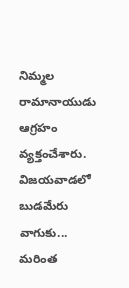నిమ్మల రామానాయుడు ఆగ్రహం వ్యక్తంచేశారు. విజయవాడలో బుడమేరు వాగుకు...
మరింత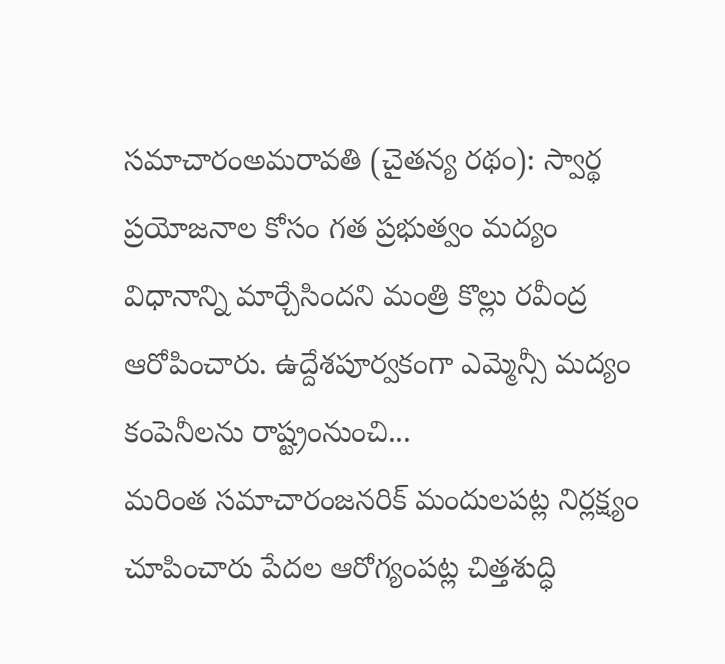సమాచారంఅమరావతి (చైతన్య రథం): స్వార్థ ప్రయోజనాల కోసం గత ప్రభుత్వం మద్యం విధానాన్ని మార్చేసిందని మంత్రి కొల్లు రవీంద్ర ఆరోపించారు. ఉద్దేశపూర్వకంగా ఎమ్మెన్సీ మద్యం కంపెనీలను రాష్ట్రంనుంచి...
మరింత సమాచారంజనరిక్ మందులపట్ల నిర్లక్ష్యం చూపించారు పేదల ఆరోగ్యంపట్ల చిత్తశుద్ధి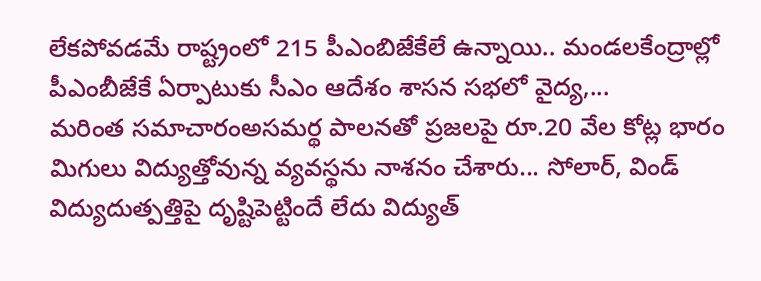లేకపోవడమే రాష్ట్రంలో 215 పీఎంబిజేకేలే ఉన్నాయి.. మండలకేంద్రాల్లో పీఎంబీజేకే ఏర్పాటుకు సీఎం ఆదేశం శాసన సభలో వైద్య,...
మరింత సమాచారంఅసమర్థ పాలనతో ప్రజలపై రూ.20 వేల కోట్ల భారం మిగులు విద్యుత్తోవున్న వ్యవస్థను నాశనం చేశారు... సోలార్, విండ్ విద్యుదుత్పత్తిపై దృష్టిపెట్టిందే లేదు విద్యుత్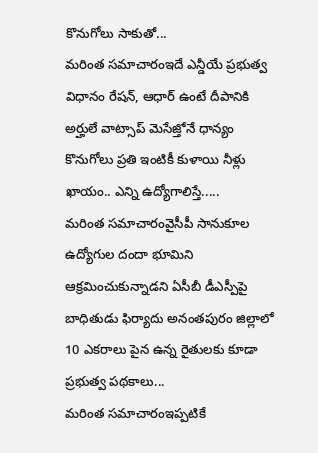కొనుగోలు సాకుతో...
మరింత సమాచారంఇదే ఎన్డీయే ప్రభుత్వ విధానం రేషన్, ఆధార్ ఉంటే దీపానికి అర్హులే వాట్సాప్ మెసేజ్తోనే ధాన్యం కొనుగోలు ప్రతి ఇంటికీ కుళాయి నీళ్లు ఖాయం.. ఎన్ని ఉద్యోగాలిస్తే.....
మరింత సమాచారంవైసీపీ సానుకూల ఉద్యోగుల దందా భూమిని ఆక్రమించుకున్నాడని ఏసీబీ డీఎస్పీపై బాధితుడు ఫిర్యాదు అనంతపురం జిల్లాలో 10 ఎకరాలు పైన ఉన్న రైతులకు కూడా ప్రభుత్వ పథకాలు...
మరింత సమాచారంఇప్పటికే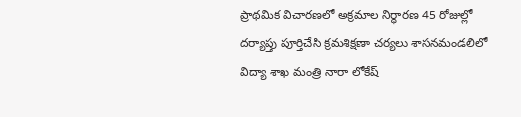ప్రాథమిక విచారణలో అక్రమాల నిర్ధారణ 45 రోజుల్లో దర్యాప్తు పూర్తిచేసి క్రమశిక్షణా చర్యలు శాసనమండలిలో విద్యా శాఖ మంత్రి నారా లోకేష్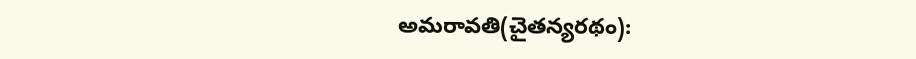అమరావతి(చైతన్యరథం):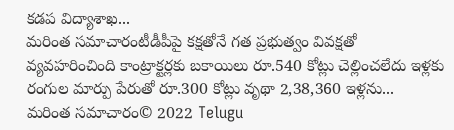కడప విద్యాశాఖ...
మరింత సమాచారంటీడీపీపై కక్షతోనే గత ప్రభుత్వం వివక్షతో వ్యవహరించింది కాంట్రాక్టర్లకు బకాయిలు రూ.540 కోట్లు చెల్లించలేదు ఇళ్లకు రంగుల మార్పు పేరుతో రూ.300 కోట్లు వృథా 2,38,360 ఇళ్లను...
మరింత సమాచారం© 2022 Telugu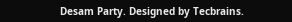Desam Party. Designed by Tecbrains.